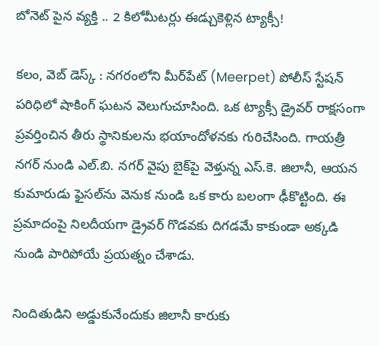బోనెట్‌ పైన వ్యక్తి .. 2 కిలోమీటర్లు ఈడ్చుకెళ్లిన ట్యాక్సీ!

కలం, వెబ్‌ డెస్క్‌ : నగరంలోని మీర్‌పేట్ (Meerpet) పోలీస్ స్టేషన్ పరిధిలో షాకింగ్‌ ఘటన వెలుగుచూసింది. ఒక ట్యాక్సీ డ్రైవర్ రాక్షసంగా ప్రవర్తించిన తీరు స్థానికులను భయాందోళనకు గురిచేసింది. గాయత్రీ నగర్ నుండి ఎల్.బి. నగర్ వైపు బైక్‌పై వెళ్తున్న ఎస్.కె. జిలానీ, ఆయన కుమారుడు ఫైసల్‌ను వెనుక నుండి ఒక కారు బలంగా ఢీకొట్టింది. ఈ ప్రమాదంపై నిలదీయగా డ్రైవర్ గొడవకు దిగడమే కాకుండా అక్కడి నుండి పారిపోయే ప్రయత్నం చేశాడు.

నిందితుడిని అడ్డుకునేందుకు జిలానీ కారుకు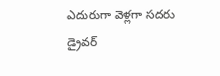ఎదురుగా వెళ్లగా సదరు డ్రైవర్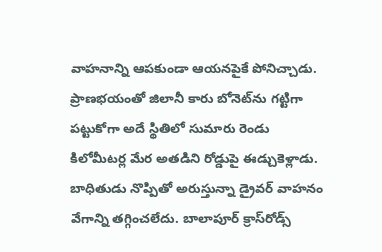వాహనాన్ని ఆపకుండా ఆయనపైకే పోనిచ్చాడు. ప్రాణభయంతో జిలానీ కారు బోనెట్‌ను గట్టిగా పట్టుకోగా అదే స్థితిలో సుమారు రెండు కిలోమీటర్ల మేర అతడిని రోడ్డుపై ఈడ్చుకెళ్లాడు. బాధితుడు నొప్పితో అరుస్తున్నా డ్రైవర్ వాహనం వేగాన్ని తగ్గించలేదు. బాలాపూర్ క్రాస్‌రోడ్స్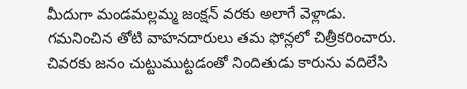మీదుగా మండమల్లమ్మ జంక్షన్ వరకు అలాగే వెళ్లాడు. గమనించిన తోటి వాహనదారులు తమ ఫోన్లలో చిత్రీకరించారు. చివరకు జనం చుట్టుముట్టడంతో నిందితుడు కారును వదిలేసి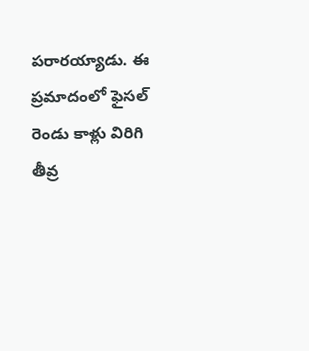పరారయ్యాడు. ఈ ప్రమాదంలో ఫైసల్ రెండు కాళ్లు విరిగి తీవ్ర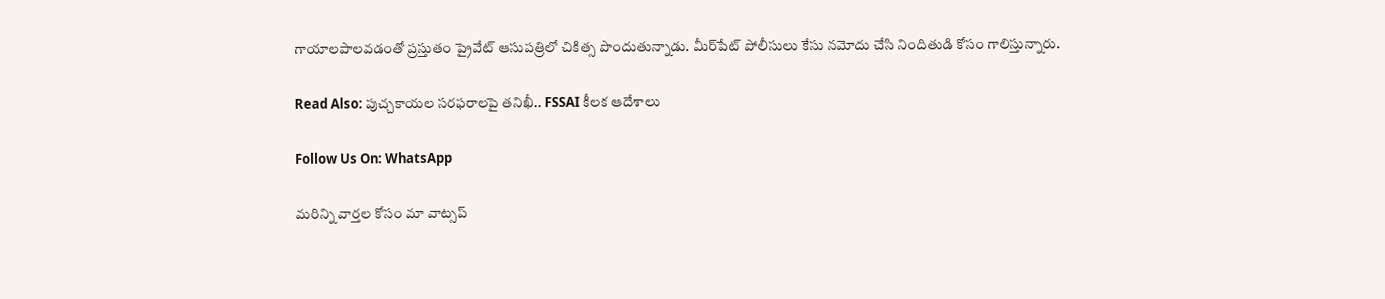గాయాలపాలవడంతో ప్రస్తుతం ప్రైవేట్ ఆసుపత్రిలో చికిత్స పొందుతున్నాడు. మీర్‌పేట్ పోలీసులు కేసు నమోదు చేసి నిందితుడి కోసం గాలిస్తున్నారు.

Read Also: పుచ్చకాయల సరఫరాలపై తనిఖీ.. FSSAI కీలక ఆదేశాలు

Follow Us On: WhatsApp

మ‌రిన్ని వార్త‌ల కోసం మా వాట్స‌ప్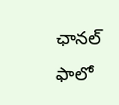ఛాన‌ల్ ఫాలో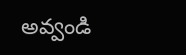అవ్వండి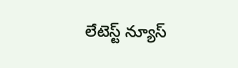లేటెస్ట్ న్యూస్‌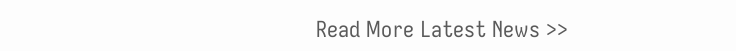Read More Latest News >>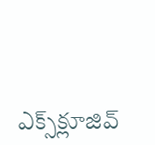ఎక్స్‌క్లూజివ్‌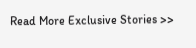Read More Exclusive Stories >>